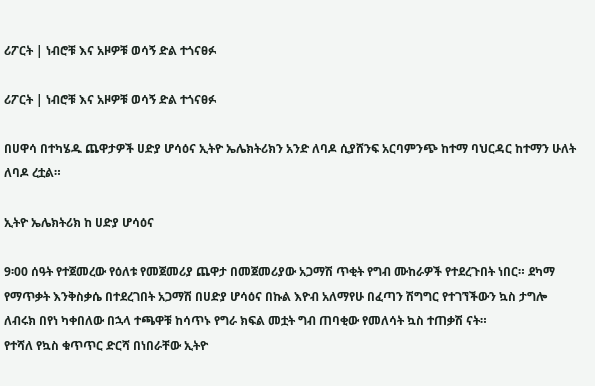ሪፖርት | ነብሮቹ እና አዞዎቹ ወሳኝ ድል ተጎናፀፉ

ሪፖርት | ነብሮቹ እና አዞዎቹ ወሳኝ ድል ተጎናፀፉ

በሀዋሳ በተካሄዱ ጨዋታዎች ሀድያ ሆሳዕና ኢትዮ ኤሌክትሪክን አንድ ለባዶ ሲያሸንፍ አርባምንጭ ከተማ ባህርዳር ከተማን ሁለት ለባዶ ረቷል።

ኢትዮ ኤሌክትሪክ ከ ሀድያ ሆሳዕና

9፡00 ሰዓት የተጀመረው የዕለቱ የመጀመሪያ ጨዋታ በመጀመሪያው አጋማሽ ጥቂት የግብ ሙከራዎች የተደረጉበት ነበር። ደካማ የማጥቃት እንቅስቃሴ በተደረገበት አጋማሽ በሀድያ ሆሳዕና በኩል እዮብ አለማየሁ በፈጣን ሽግግር የተገኘችውን ኳስ ታግሎ ለብሩክ በየነ ካቀበለው በኋላ ተጫዋቹ ከሳጥኑ የግራ ክፍል መቷት ግብ ጠባቂው የመለሳት ኳስ ተጠቃሽ ናት።
የተሻለ የኳስ ቁጥጥር ድርሻ በነበራቸው ኢትዮ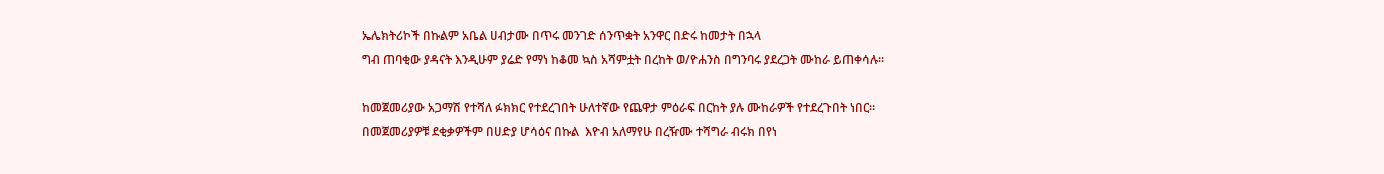ኤሌክትሪኮች በኩልም አቤል ሀብታሙ በጥሩ መንገድ ሰንጥቋት አንዋር በድሩ ከመታት በኋላ
ግብ ጠባቂው ያዳናት እንዲሁም ያሬድ የማነ ከቆመ ኳስ አሻምቷት በረከት ወ/ዮሐንስ በግንባሩ ያደረጋት ሙከራ ይጠቀሳሉ።

ከመጀመሪያው አጋማሽ የተሻለ ፉክክር የተደረገበት ሁለተኛው የጨዋታ ምዕራፍ በርከት ያሉ ሙከራዎች የተደረጉበት ነበር። በመጀመሪያዎቹ ደቂቃዎችም በሀድያ ሆሳዕና በኩል  እዮብ አለማየሁ በረዥሙ ተሻግራ ብሩክ በየነ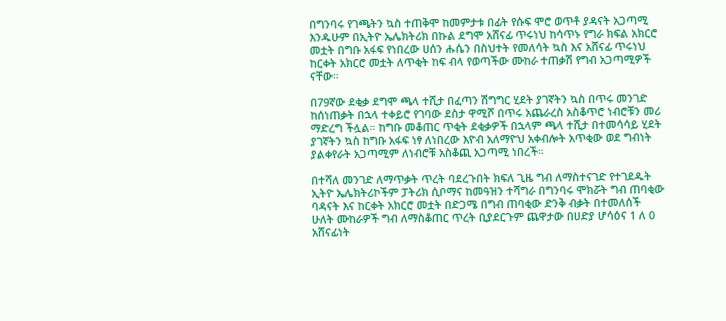በግንባሩ የገጫትን ኳስ ተጠቅሞ ከመምታቱ በፊት የሱፍ ሞሮ ወጥቶ ያዳናት አጋጣሚ እንዱሁም በኢትዮ ኤሌክትሪክ በኩል ደግሞ አሸናፊ ጥሩነህ ከሳጥኑ የግራ ክፍል አክርሮ መቷት በግቡ አፋፍ የነበረው ሀሰን ሑሴን በስህተት የመለሳት ኳስ እና አሸናፊ ጥሩነህ ከርቀት አክርሮ መቷት ለጥቂት ከፍ ብላ የወጣችው ሙከራ ተጠቃሽ የግብ አጋጣሚዎች ናቸው።

በ79ኛው ደቂቃ ደግሞ ጫላ ተሺታ በፈጣን ሽግግር ሂደት ያገኛትን ኳስ በጥሩ መንገድ ከሰነጠቃት በኋላ ተቀይሮ የገባው ደስታ ዋሚሾ በጥሩ አጨራረስ አስቆጥሮ ነብሮቹን መሪ ማድረግ ችሏል። ከግቡ መቆጠር ጥቂት ደቂቃዎች በኋላም ጫላ ተሺታ በተመሳሳይ ሂደት ያገኛትን ኳስ ከግቡ አፋፍ ነፃ ለነበረው እዮብ አለማዮህ አቀብሎት አጥቂው ወደ ግብነት ያልቀየራት አጋጣሚም ለነብሮቹ አስቆጪ አጋጣሚ ነበረች።

በተሻለ መንገድ ለማጥቃት ጥረት ባደረጉበት ክፍለ ጊዜ ግብ ለማስተናገድ የተገደዱት ኢትዮ ኤሌክትሪኮችም ፓትሪክ ሲቦማና ከመዓዝን ተሻግራ በግንባሩ ሞክሯት ግብ ጠባቂው ባዳናት እና ከርቀት አክርሮ መቷት በድጋሜ በግብ ጠባቂው ድንቅ ብቃት በተመለሰች ሁለት ሙከራዎች ግብ ለማስቆጠር ጥረት ቢያደርጉም ጨዋታው በሀድያ ሆሳዕና 1 ለ 0 አሸናፊነት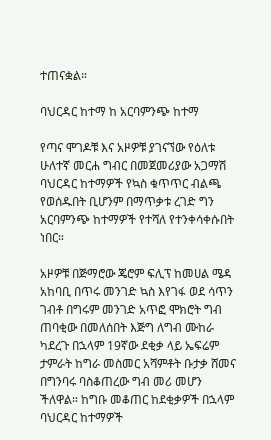ተጠናቋል።

ባህርዳር ከተማ ከ አርባምንጭ ከተማ

የጣና ሞገዶቹ እና አዞዎቹ ያገናኘው የዕለቱ ሁለተኛ መርሐ ግብር በመጀመሪያው አጋማሽ ባህርዳር ከተማዎች የኳስ ቁጥጥር ብልጫ የወሰዱበት ቢሆንም በማጥቃቱ ረገድ ግን አርባምንጭ ከተማዎች የተሻለ የተንቀሳቀሱበት ነበር።

አዞዎቹ በጅማሮው ጄሮም ፍሊፕ ከመሀል ሜዳ አከባቢ በጥሩ መንገድ ኳስ እየገፋ ወደ ሳጥን ገብቶ በግሩም መንገድ አጥፎ ሞክሮት ግብ ጠባቂው በመለሰበት እጅግ ለግብ ሙከራ ካደረጉ በኋላም 19ኛው ደቂቃ ላይ ኤፍሬም ታምራት ከግራ መስመር አሻምቶት ቡታቃ ሸመና በግንባሩ ባስቆጠረው ግብ መሪ መሆን ችለዋል። ከግቡ መቆጠር ከደቂቃዎች በኋላም ባህርዳር ከተማዎች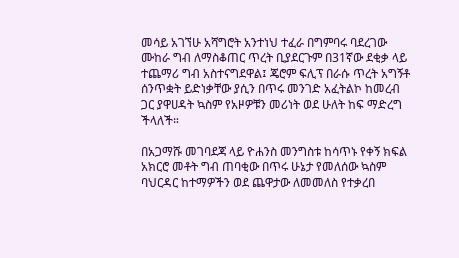መሳይ አገኘሁ አሻግሮት አንተነህ ተፈራ በግምባሩ ባደረገው ሙከራ ግብ ለማስቆጠር ጥረት ቢያደርጉም በ31ኛው ደቂቃ ላይ ተጨማሪ ግብ አስተናግደዋል፤ ጄሮም ፍሊፕ በራሱ ጥረት አግኝቶ ሰንጥቋት ይድነቃቸው ያሲን በጥሩ መንገድ አፈትልኮ ከመረብ ጋር ያዋሀዳት ኳስም የአዞዎቹን መሪነት ወደ ሁለት ከፍ ማድረግ ችላለች።

በአጋማሹ መገባደጃ ላይ ዮሐንስ መንግስቱ ከሳጥኑ የቀኝ ክፍል አክርሮ መቶት ግብ ጠባቂው በጥሩ ሁኔታ የመለሰው ኳስም ባህርዳር ከተማዎችን ወደ ጨዋታው ለመመለስ የተቃረበ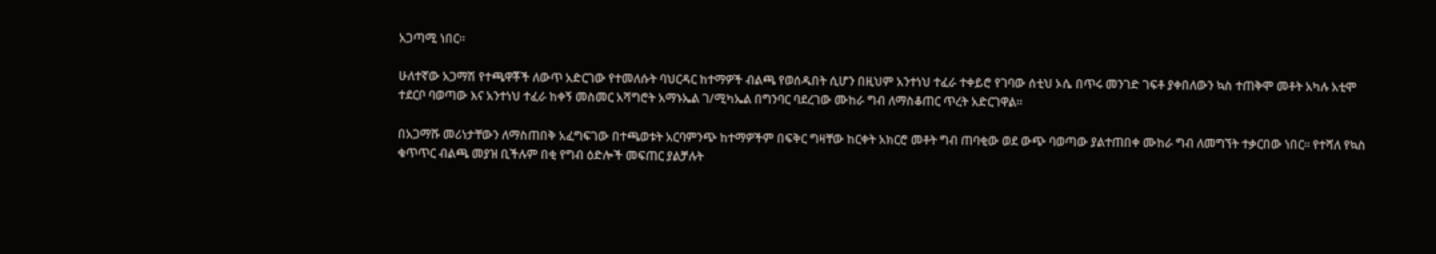አጋጣሚ ነበር።

ሁለተኛው አጋማሽ የተጫዋቾች ለውጥ አድርገው የተመለሱት ባህርዳር ከተማዎች ብልጫ የወሰዱበት ሲሆን በዚህም አንተነህ ተፈራ ተቀይሮ የገባው ሰቲህ ኦሴ በጥሩ መንገድ ገፍቶ ያቀበለውን ኳስ ተጠቅሞ መቶት አካሉ አቲሞ ተደርቦ ባወጣው እና አንተነህ ተፈራ ከቀኝ መስመር አሻግሮት አማኑኤል ገ/ሚካኤል በግንባር ባደረገው ሙከራ ግብ ለማስቆጠር ጥረት አድርገዋል።

በአጋማሹ መሪነታቸውን ለማስጠበቅ አፈግፍገው በተጫወቱት አርባምንጭ ከተማዎችም በፍቅር ግዛቸው ከርቀት አክርሮ መቶት ግብ ጠባቂው ወደ ውጭ ባወጣው ያልተጠበቀ ሙከራ ግብ ለመግኘት ተቃርበው ነበር። የተሻለ የኳስ ቁጥጥር ብልጫ መያዝ ቢችሉም በቂ የግብ ዕድሎች መፍጠር ያልቻሉት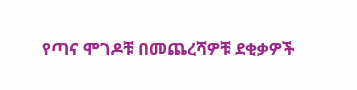የጣና ሞገዶቹ በመጨረሻዎቹ ደቂቃዎች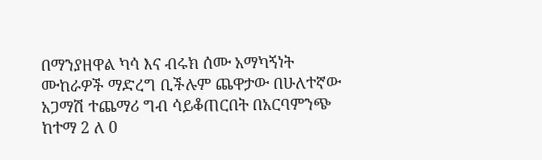በማንያዘዋል ካሳ እና ብሩክ ሰሙ አማካኝነት ሙከራዎች ማድረግ ቢችሉም ጨዋታው በሁለተኛው አጋማሽ ተጨማሪ ግብ ሳይቆጠርበት በአርባምንጭ ከተማ 2 ለ 0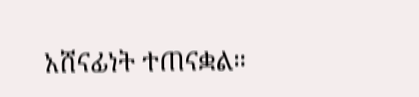አሸናፊነት ተጠናቋል።